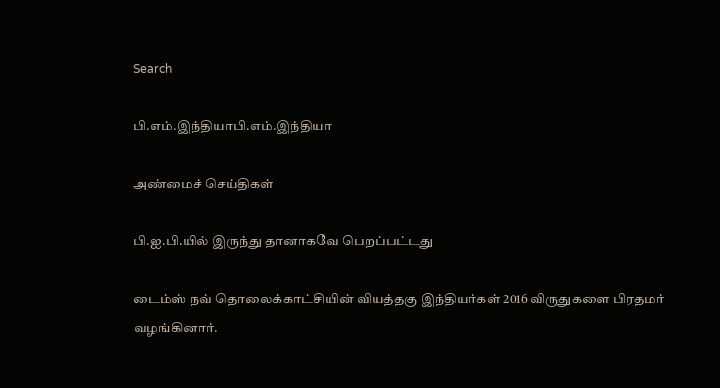Search

பி.எம்.இந்தியாபி.எம்.இந்தியா

அண்மைச் செய்திகள்

பி.ஐ.பி.யில் இருந்து தானாகவே பெறப்பட்டது

டைம்ஸ் நவ் தொலைக்காட்சியின் வியத்தகு இந்தியர்கள் 2016 விருதுகளை பிரதமர் வழங்கினார்.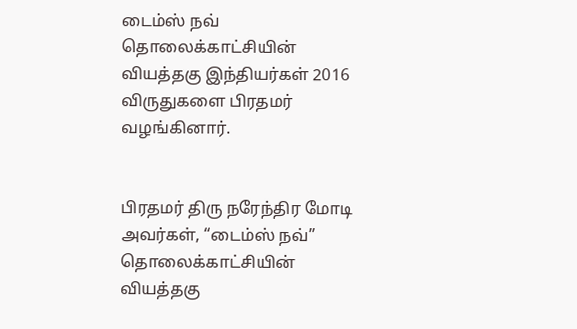டைம்ஸ் நவ் தொலைக்காட்சியின் வியத்தகு இந்தியர்கள் 2016 விருதுகளை பிரதமர் வழங்கினார்.


பிரதமர் திரு நரேந்திர மோடி அவர்கள், “டைம்ஸ் நவ்” தொலைக்காட்சியின் வியத்தகு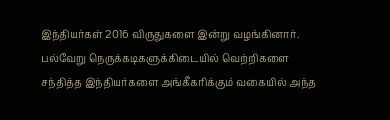இந்தியர்கள் 2016 விருதுகளை இன்று வழங்கினார். பல்வேறு நெருக்கடிகளுக்கிடையில் வெற்றிகளை சந்தித்த இந்தியர்களை அங்கீகரிக்கும் வகையில் அந்த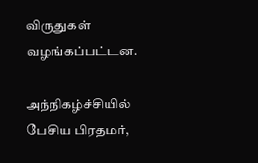விருதுகள் வழங்கப்பட்டன.

அந்நிகழ்ச்சியில் பேசிய பிரதமர்,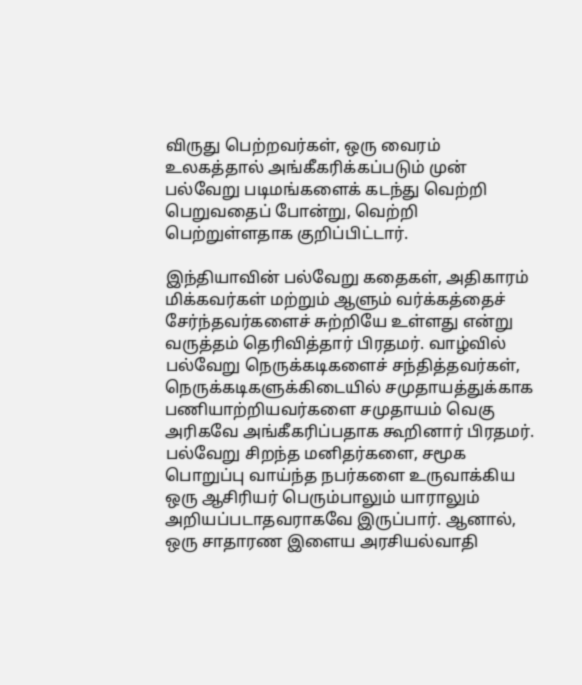விருது பெற்றவர்கள், ஒரு வைரம் உலகத்தால் அங்கீகரிக்கப்படும் முன் பல்வேறு படிமங்களைக் கடந்து வெற்றி பெறுவதைப் போன்று, வெற்றி பெற்றுள்ளதாக குறிப்பிட்டார்.

இந்தியாவின் பல்வேறு கதைகள், அதிகாரம் மிக்கவர்கள் மற்றும் ஆளும் வர்க்கத்தைச் சேர்ந்தவர்களைச் சுற்றியே உள்ளது என்று வருத்தம் தெரிவித்தார் பிரதமர். வாழ்வில் பல்வேறு நெருக்கடிகளைச் சந்தித்தவர்கள், நெருக்கடிகளுக்கிடையில் சமுதாயத்துக்காக பணியாற்றியவர்களை சமுதாயம் வெகு அரிகவே அங்கீகரிப்பதாக கூறினார் பிரதமர். பல்வேறு சிறந்த மனிதர்களை, சமூக பொறுப்பு வாய்ந்த நபர்களை உருவாக்கிய ஒரு ஆசிரியர் பெரும்பாலும் யாராலும் அறியப்படாதவராகவே இருப்பார். ஆனால், ஒரு சாதாரண இளைய அரசியல்வாதி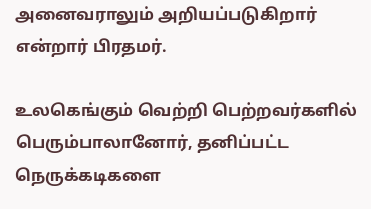அனைவராலும் அறியப்படுகிறார் என்றார் பிரதமர்.

உலகெங்கும் வெற்றி பெற்றவர்களில் பெரும்பாலானோர், தனிப்பட்ட நெருக்கடிகளை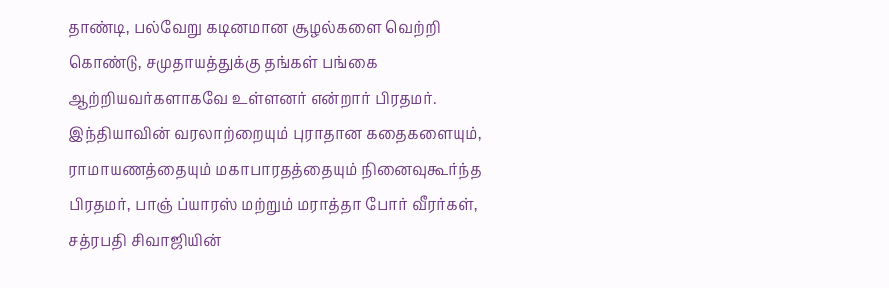தாண்டி, பல்வேறு கடினமான சூழல்களை வெற்றி கொண்டு, சமுதாயத்துக்கு தங்கள் பங்கை ஆற்றியவர்களாகவே உள்ளனர் என்றார் பிரதமர். இந்தியாவின் வரலாற்றையும் புராதான கதைகளையும், ராமாயணத்தையும் மகாபாரதத்தையும் நினைவுகூர்ந்த பிரதமர், பாஞ் ப்யாரஸ் மற்றும் மராத்தா போர் வீரர்கள், சத்ரபதி சிவாஜியின்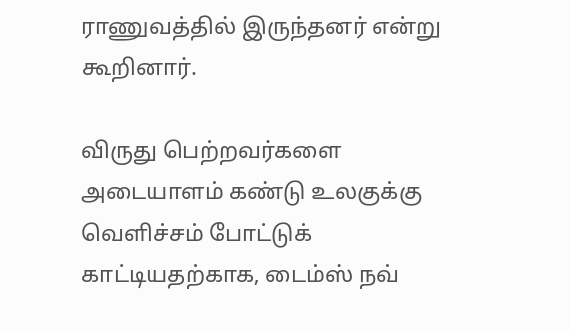ராணுவத்தில் இருந்தனர் என்று கூறினார்.

விருது பெற்றவர்களை அடையாளம் கண்டு உலகுக்கு வெளிச்சம் போட்டுக் காட்டியதற்காக, டைம்ஸ் நவ்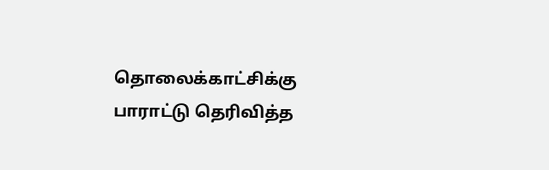தொலைக்காட்சிக்கு பாராட்டு தெரிவித்த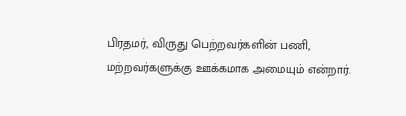பிரதமர், விருது பெற்றவர்களின் பணி, மற்றவர்களுக்கு ஊக்கமாக அமையும் என்றார்.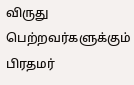விருது பெற்றவர்களுக்கும் பிரதமர்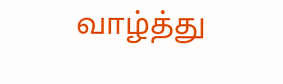வாழ்த்து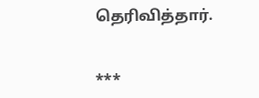தெரிவித்தார்.


***